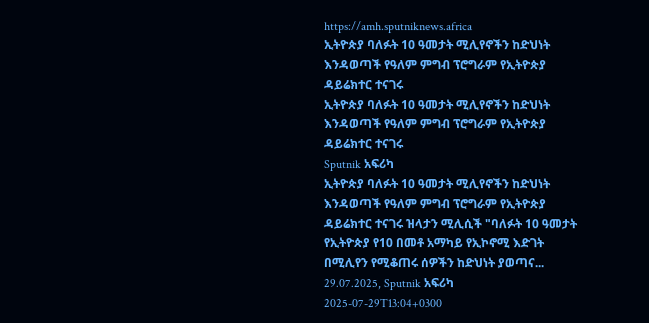https://amh.sputniknews.africa
ኢትዮጵያ ባለፉት 10 ዓመታት ሚሊየኖችን ከድህነት እንዳወጣች የዓለም ምግብ ፕሮግራም የኢትዮጵያ ዳይሬክተር ተናገሩ
ኢትዮጵያ ባለፉት 10 ዓመታት ሚሊየኖችን ከድህነት እንዳወጣች የዓለም ምግብ ፕሮግራም የኢትዮጵያ ዳይሬክተር ተናገሩ
Sputnik አፍሪካ
ኢትዮጵያ ባለፉት 10 ዓመታት ሚሊየኖችን ከድህነት እንዳወጣች የዓለም ምግብ ፕሮግራም የኢትዮጵያ ዳይሬክተር ተናገሩ ዝላታን ሚሊሲች "ባለፉት 10 ዓመታት የኢትዮጵያ የ10 በመቶ አማካይ የኢኮኖሚ እድገት በሚሊየን የሚቆጠሩ ሰዎችን ከድህነት ያወጣና... 29.07.2025, Sputnik አፍሪካ
2025-07-29T13:04+0300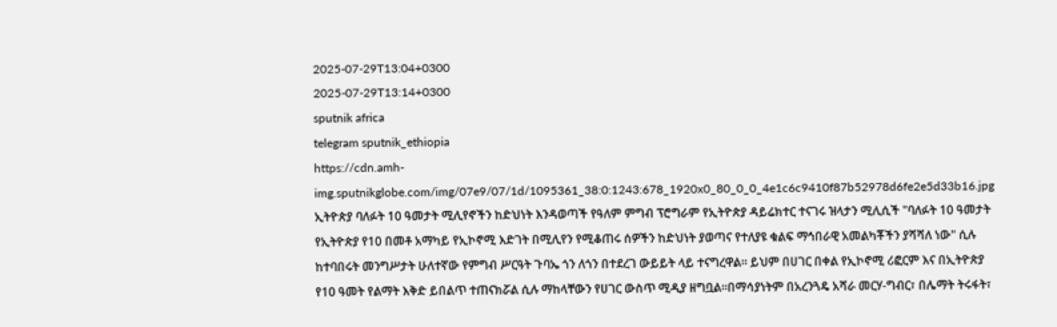2025-07-29T13:04+0300
2025-07-29T13:14+0300
sputnik africa
telegram sputnik_ethiopia
https://cdn.amh-img.sputnikglobe.com/img/07e9/07/1d/1095361_38:0:1243:678_1920x0_80_0_0_4e1c6c9410f87b52978d6fe2e5d33b16.jpg
ኢትዮጵያ ባለፉት 10 ዓመታት ሚሊየኖችን ከድህነት እንዳወጣች የዓለም ምግብ ፕሮግራም የኢትዮጵያ ዳይሬክተር ተናገሩ ዝላታን ሚሊሲች "ባለፉት 10 ዓመታት የኢትዮጵያ የ10 በመቶ አማካይ የኢኮኖሚ እድገት በሚሊየን የሚቆጠሩ ሰዎችን ከድህነት ያወጣና የተለያዩ ቁልፍ ማኅበራዊ አመልካቾችን ያሻሻለ ነው" ሲሉ ከተባበሩት መንግሥታት ሁለተኛው የምግብ ሥርዓት ጉባኤ ጎን ለጎን በተደረገ ውይይት ላይ ተናግረዋል። ይህም በሀገር በቀል የኢኮኖሚ ሪፎርም እና በኢትዮጵያ የ10 ዓመት የልማት እቅድ ይበልጥ ተጠናክሯል ሲሉ ማከላቸውን የሀገር ውስጥ ሚዲያ ዘግቧል።በማሳያነትም በአረንጓዴ አሻራ መርሃ-ግብር፣ በሌማት ትሩፋት፣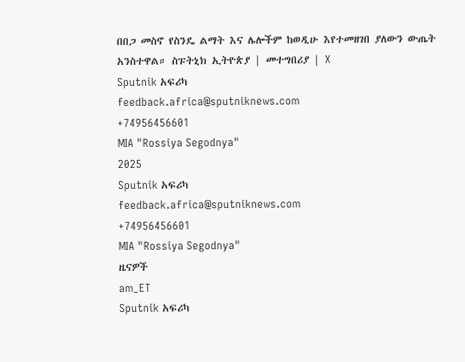በበጋ መስኖ የስንዴ ልማት እና ሌሎችም ከወዲሁ እየተመዘገበ ያለውን ውጤት አንስተዋል። ስፑትኒክ ኢትዮጵያ | መተግበሪያ | X
Sputnik አፍሪካ
feedback.africa@sputniknews.com
+74956456601
MIA "Rossiya Segodnya"
2025
Sputnik አፍሪካ
feedback.africa@sputniknews.com
+74956456601
MIA "Rossiya Segodnya"
ዜናዎች
am_ET
Sputnik አፍሪካ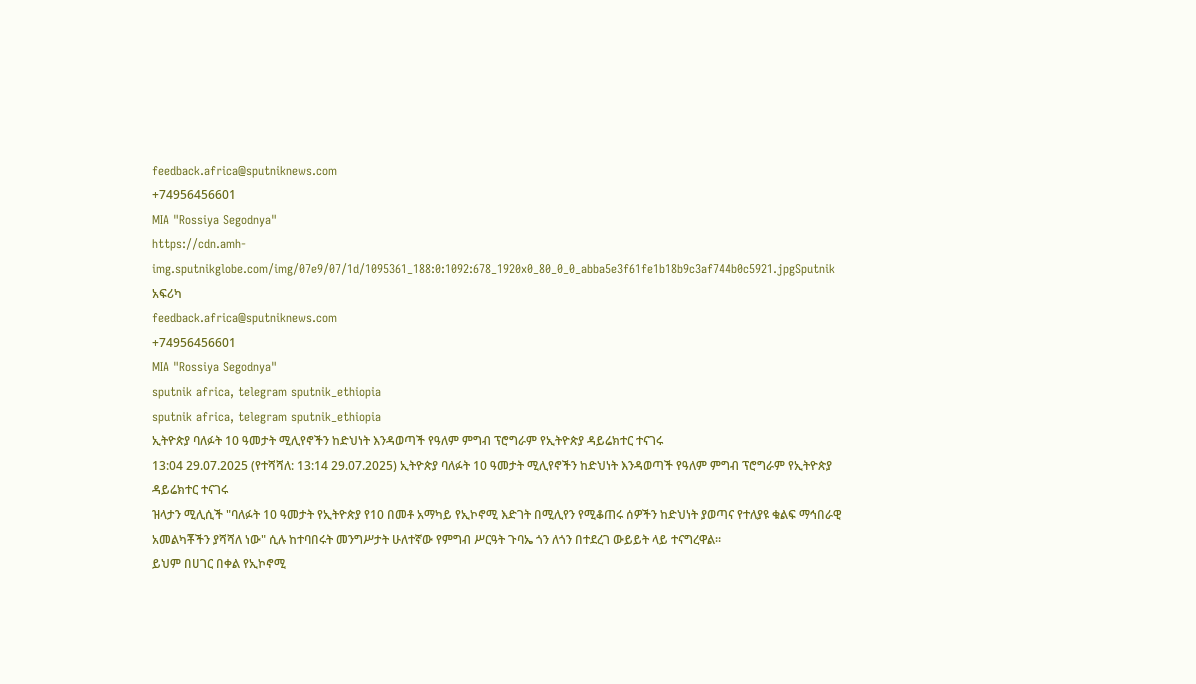feedback.africa@sputniknews.com
+74956456601
MIA "Rossiya Segodnya"
https://cdn.amh-img.sputnikglobe.com/img/07e9/07/1d/1095361_188:0:1092:678_1920x0_80_0_0_abba5e3f61fe1b18b9c3af744b0c5921.jpgSputnik አፍሪካ
feedback.africa@sputniknews.com
+74956456601
MIA "Rossiya Segodnya"
sputnik africa, telegram sputnik_ethiopia
sputnik africa, telegram sputnik_ethiopia
ኢትዮጵያ ባለፉት 10 ዓመታት ሚሊየኖችን ከድህነት እንዳወጣች የዓለም ምግብ ፕሮግራም የኢትዮጵያ ዳይሬክተር ተናገሩ
13:04 29.07.2025 (የተሻሻለ: 13:14 29.07.2025) ኢትዮጵያ ባለፉት 10 ዓመታት ሚሊየኖችን ከድህነት እንዳወጣች የዓለም ምግብ ፕሮግራም የኢትዮጵያ ዳይሬክተር ተናገሩ
ዝላታን ሚሊሲች "ባለፉት 10 ዓመታት የኢትዮጵያ የ10 በመቶ አማካይ የኢኮኖሚ እድገት በሚሊየን የሚቆጠሩ ሰዎችን ከድህነት ያወጣና የተለያዩ ቁልፍ ማኅበራዊ አመልካቾችን ያሻሻለ ነው" ሲሉ ከተባበሩት መንግሥታት ሁለተኛው የምግብ ሥርዓት ጉባኤ ጎን ለጎን በተደረገ ውይይት ላይ ተናግረዋል።
ይህም በሀገር በቀል የኢኮኖሚ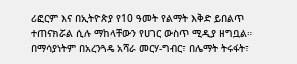ሪፎርም እና በኢትዮጵያ የ10 ዓመት የልማት እቅድ ይበልጥ ተጠናክሯል ሲሉ ማከላቸውን የሀገር ውስጥ ሚዲያ ዘግቧል።
በማሳያነትም በአረንጓዴ አሻራ መርሃ-ግብር፣ በሌማት ትሩፋት፣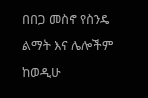በበጋ መስኖ የስንዴ ልማት እና ሌሎችም ከወዲሁ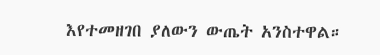እየተመዘገበ ያለውን ውጤት አንስተዋል።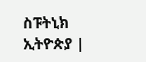ስፑትኒክ ኢትዮጵያ |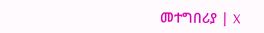መተግበሪያ | X